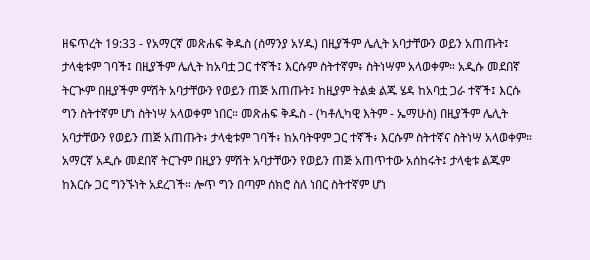ዘፍጥረት 19:33 - የአማርኛ መጽሐፍ ቅዱስ (ሰማንያ አሃዱ) በዚያችም ሌሊት አባታቸውን ወይን አጠጡት፤ ታላቂቱም ገባች፤ በዚያችም ሌሊት ከአባቷ ጋር ተኛች፤ እርሱም ስትተኛም፥ ስትነሣም አላወቀም። አዲሱ መደበኛ ትርጒም በዚያችም ምሽት አባታቸውን የወይን ጠጅ አጠጡት፤ ከዚያም ትልቋ ልጁ ሄዳ ከአባቷ ጋራ ተኛች፤ እርሱ ግን ስትተኛም ሆነ ስትነሣ አላወቀም ነበር። መጽሐፍ ቅዱስ - (ካቶሊካዊ እትም - ኤማሁስ) በዚያችም ሌሊት አባታቸውን የወይን ጠጅ አጠጡት፥ ታላቂቱም ገባች፥ ከአባትዋም ጋር ተኛች፥ እርሱም ስትተኛና ስትነሣ አላወቀም። አማርኛ አዲሱ መደበኛ ትርጉም በዚያን ምሽት አባታቸውን የወይን ጠጅ አጠጥተው አሰከሩት፤ ታላቂቱ ልጁም ከእርሱ ጋር ግንኙነት አደረገች። ሎጥ ግን በጣም ሰክሮ ስለ ነበር ስትተኛም ሆነ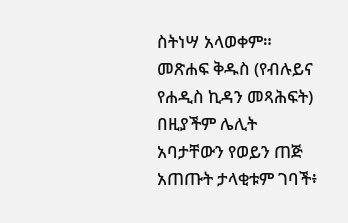ስትነሣ አላወቀም። መጽሐፍ ቅዱስ (የብሉይና የሐዲስ ኪዳን መጻሕፍት) በዚያችም ሌሊት አባታቸውን የወይን ጠጅ አጠጡት ታላቂቱም ገባች፥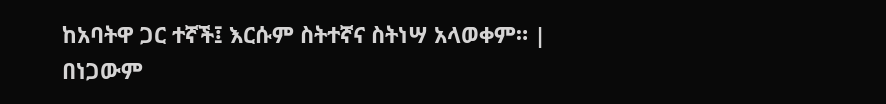ከአባትዋ ጋር ተኛች፤ እርሱም ስትተኛና ስትነሣ አላወቀም። |
በነጋውም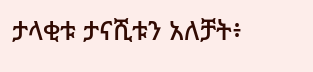ታላቂቱ ታናሺቱን አለቻት፥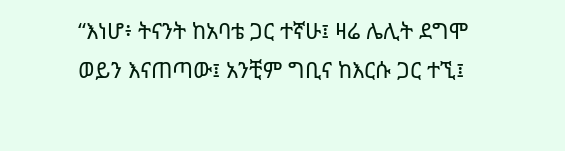“እነሆ፥ ትናንት ከአባቴ ጋር ተኛሁ፤ ዛሬ ሌሊት ደግሞ ወይን እናጠጣው፤ አንቺም ግቢና ከእርሱ ጋር ተኚ፤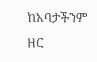ከአባታችንም ዘር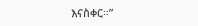እናስቀር።”